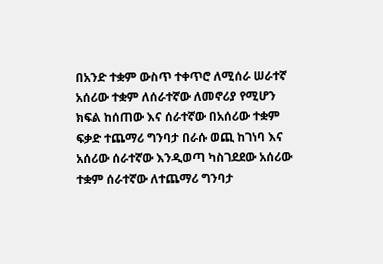በአንድ ተቋም ውስጥ ተቀጥሮ ለሚሰራ ሠራተኛ አሰሪው ተቋም ለሰራተኛው ለመኖሪያ የሚሆን ክፍል ከሰጠው እና ሰራተኛው በአሰሪው ተቋም ፍቃድ ተጨማሪ ግንባታ በራሱ ወጪ ከገነባ እና አሰሪው ሰራተኛው እንዲወጣ ካስገደደው አሰሪው ተቋም ሰራተኛው ለተጨማሪ ግንባታ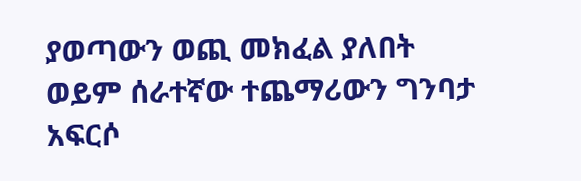ያወጣውን ወጪ መክፈል ያለበት ወይም ሰራተኛው ተጨማሪውን ግንባታ አፍርሶ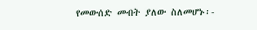የመውሰድ መብት ያለው ስለመሆኑ፡-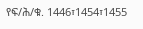የፍ/ሕ/ቁ. 1446፣1454፣1455